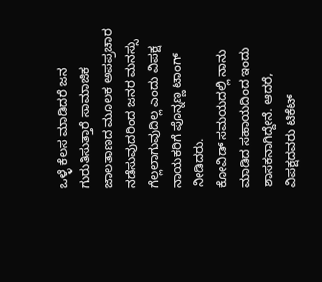ಒಳ್ಳೆ ಕೆಲಸ ಮಾಡಿದರೆ ಜನ ಗುರುತಿಸುತ್ತಾರೆ ಸಾಮಾಜಿಕ ಜಾಲತಾಣದ ಮೂಲಕ ಅಪಪ್ರಚಾರ ನಡೆಸುವುದರಿಂದ ಜನರ ಮನಸ್ಸು ಗೆಲ್ಲಲಾಗುವುದಿಲ್ಲ ಎಂದು ವಿಪಕ್ಷ ನಾಯಕರಿಗೆ ಪೊನ್ನಣ್ಣ ಟಾಂಗ್ ನೀಡಿದರು.
ಕೋವಿಡ್ ಸಮಯದಲ್ಲಿ ನಾನು ಮಾಡಿದ ಸಹಾಯದಿಂದ ಇಂದು ಶಾಸಕನಾಗಿದ್ದೇನೆ. ಆದರೆ, ವಿಪಕ್ಷದವರು ಟಿಕೆಟ್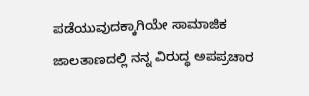ಪಡೆಯುವುದಕ್ಕಾಗಿಯೇ ಸಾಮಾಜಿಕ ಜಾಲತಾಣದಲ್ಲಿ ನನ್ನ ವಿರುದ್ಧ ಅಪಪ್ರಚಾರ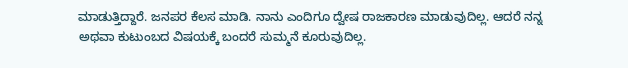ಮಾಡುತ್ತಿದ್ದಾರೆ. ಜನಪರ ಕೆಲಸ ಮಾಡಿ. ನಾನು ಎಂದಿಗೂ ದ್ವೇಷ ರಾಜಕಾರಣ ಮಾಡುವುದಿಲ್ಲ. ಆದರೆ ನನ್ನ ಅಥವಾ ಕುಟುಂಬದ ವಿಷಯಕ್ಕೆ ಬಂದರೆ ಸುಮ್ಮನೆ ಕೂರುವುದಿಲ್ಲ.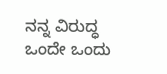ನನ್ನ ವಿರುದ್ಧ ಒಂದೇ ಒಂದು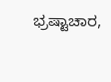ಭ್ರಷ್ಟಾಚಾರ,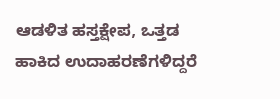ಆಡಳಿತ ಹಸ್ತಕ್ಷೇಪ, ಒತ್ತಡ ಹಾಕಿದ ಉದಾಹರಣೆಗಳಿದ್ದರೆ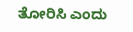ತೋರಿಸಿ ಎಂದು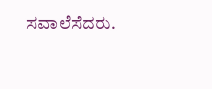ಸವಾಲೆಸೆದರು.